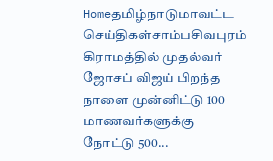Homeதமிழ்நாடுமாவட்ட செய்திகள்சாம்பசிவபுரம் கிராமத்தில் முதல்வர் ஜோசப் விஜய் பிறந்த நாளை முன்னிட்டு 100 மாணவர்களுக்கு நோட்டு 500...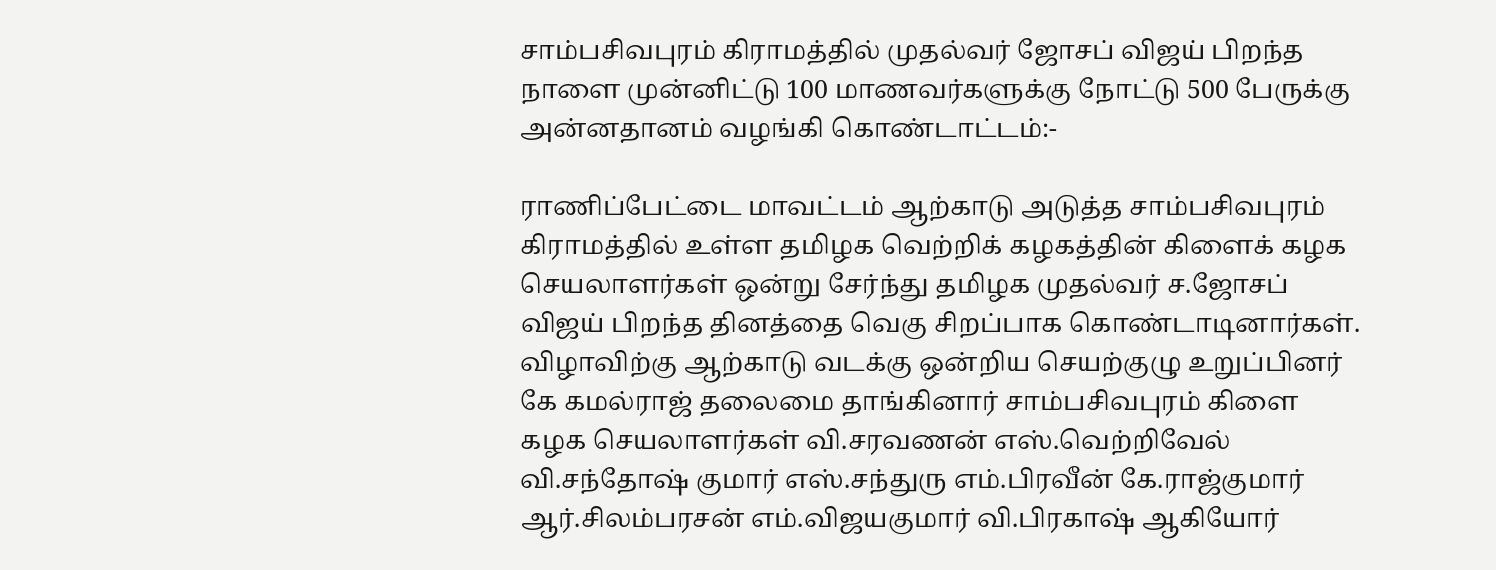சாம்பசிவபுரம் கிராமத்தில் முதல்வர் ஜோசப் விஜய் பிறந்த நாளை முன்னிட்டு 100 மாணவர்களுக்கு நோட்டு 500 பேருக்கு அன்னதானம் வழங்கி கொண்டாட்டம்:-

ராணிப்பேட்டை மாவட்டம் ஆற்காடு அடுத்த சாம்பசிவபுரம் கிராமத்தில் உள்ள தமிழக வெற்றிக் கழகத்தின் கிளைக் கழக செயலாளர்கள் ஒன்று சேர்ந்து தமிழக முதல்வர் ச.ஜோசப் விஜய் பிறந்த தினத்தை வெகு சிறப்பாக கொண்டாடினார்கள். விழாவிற்கு ஆற்காடு வடக்கு ஒன்றிய செயற்குழு உறுப்பினர் கே கமல்ராஜ் தலைமை தாங்கினார் சாம்பசிவபுரம் கிளை கழக செயலாளர்கள் வி.சரவணன் எஸ்.வெற்றிவேல் வி.சந்தோஷ் குமார் எஸ்.சந்துரு எம்.பிரவீன் கே.ராஜ்குமார் ஆர்.சிலம்பரசன் எம்.விஜயகுமார் வி.பிரகாஷ் ஆகியோர்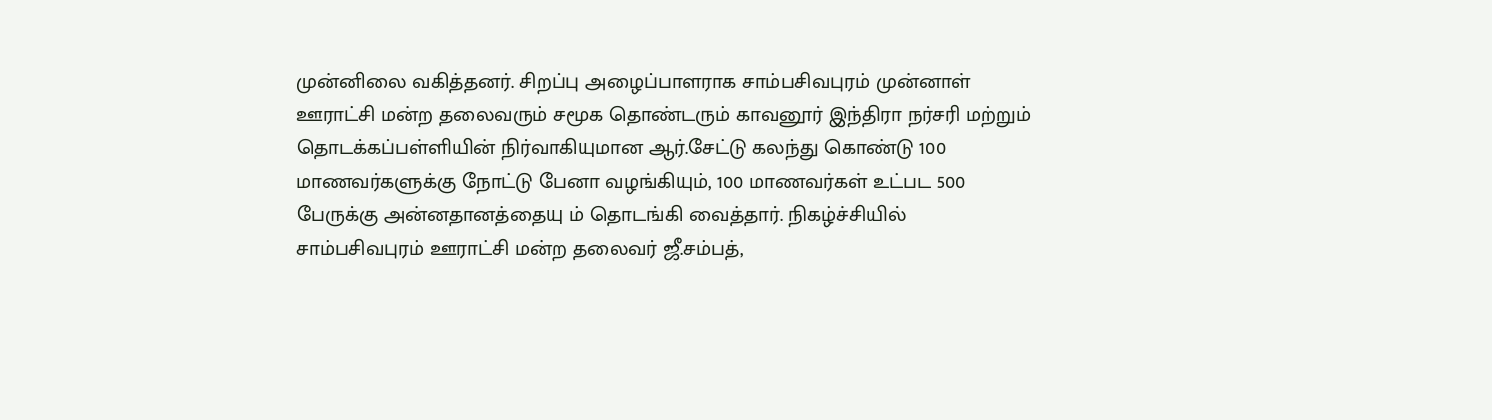முன்னிலை வகித்தனர். சிறப்பு அழைப்பாளராக சாம்பசிவபுரம் முன்னாள் ஊராட்சி மன்ற தலைவரும் சமூக தொண்டரும் காவனூர் இந்திரா நர்சரி மற்றும் தொடக்கப்பள்ளியின் நிர்வாகியுமான ஆர்.சேட்டு கலந்து கொண்டு 100 மாணவர்களுக்கு நோட்டு பேனா வழங்கியும், 100 மாணவர்கள் உட்பட 500 பேருக்கு அன்னதானத்தையு ம் தொடங்கி வைத்தார். நிகழ்ச்சியில் சாம்பசிவபுரம் ஊராட்சி மன்ற தலைவர் ஜீ.சம்பத்,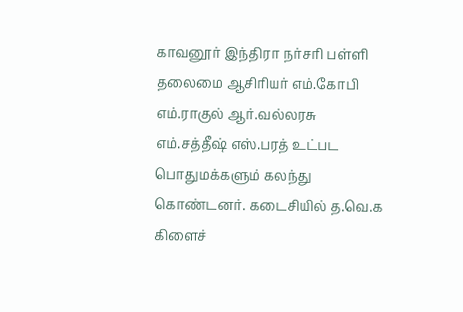காவனூர் இந்திரா நர்சரி பள்ளி தலைமை ஆசிரியர் எம்.கோபி எம்.ராகுல் ஆர்.வல்லரசு எம்.சத்தீஷ் எஸ்.பரத் உட்பட பொதுமக்களும் கலந்து கொண்டனர். கடைசியில் த.வெ.க கிளைச்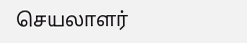செயலாளர்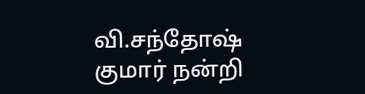வி.சந்தோஷ் குமார் நன்றி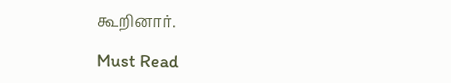கூறினார்.

Must Read